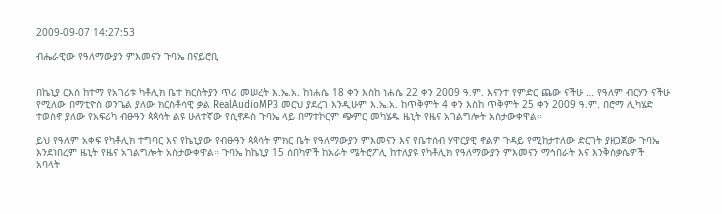2009-09-07 14:27:53

ብሔራዊው የዓለማውያን ምእመናን ጉባኤ በናይሮቢ


በኬኒያ ርእሰ ከተማ የአገሪቱ ካቶሊክ ቤተ ክርስትያን ጥሪ መሠረት እ.ኤ.አ. ከነሐሴ 18 ቀን እስከ ነሐሴ 22 ቀን 2009 ዓ.ም. እናንተ የምድር ጨው ናችሁ … የዓለም ብርሃን ናችሁ የሚለው በማቲዮስ ወንጌል ያለው ክርስቶሳዊ ቃል RealAudioMP3 መርህ ያደረገ እንዲሁም እ.ኤ.አ. ከጥቅምት 4 ቀን እስከ ጥቅምት 25 ቀን 2009 ዓ.ም. በሮማ ሊካሄድ ተወስኖ ያለው የአፍሪካ ብፁዓን ጳጳሳት ልዩ ሁለተኛው የሲኖዶስ ጉባኤ ላይ በማተኮርም ጭምር መካሄዱ ዜኒት የዜና አገልግሎት አስታውቀዋል።

ይህ የዓለም አቀፍ የካቶሊክ ተግባር እና የኬኒያው የብፁዓን ጳጳሳት ምክር ቤት የዓለማውያን ምእመናን እና የቤተሰብ ሃዋርያዊ ኖልዎ ጉዳይ የሚከታተለው ድርገት ያዘጋጀው ጉባኤ እንደነበረም ዜኒት የዜና አገልግሎት አስታውቀዋል። ጉባኤ ከኬኒያ 15 ሰበካዎች ከአራት ሜትሮፖሊ ከተለያዩ የካቶሊክ የዓለማውያን ምእመናን ማኅበራት እና እንቅስቃሴዎች አባላት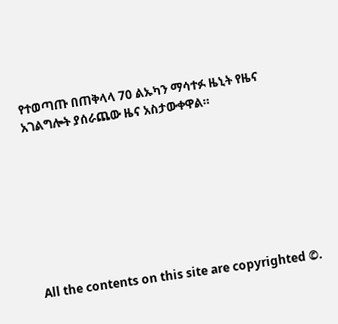የተወጣጡ በጠቅላላ 70 ልኡካን ማሳተፉ ዜኒት የዜና አገልግሎት ያሰራጨው ዜና አስታውቀዋል።








All the contents on this site are copyrighted ©.